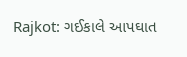Rajkot: ગઈકાલે આપઘાત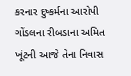કરનાર દુષ્કર્મના આરોપી ગોંડલના રીબડાના અમિત ખૂંટની આજે તેના નિવાસ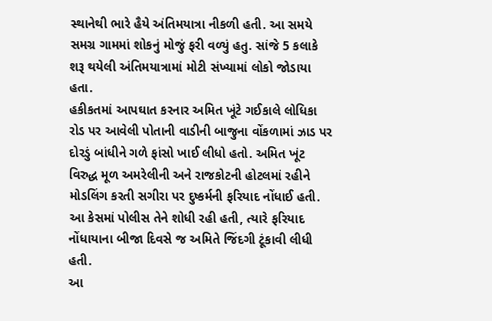સ્થાનેથી ભારે હૈયે અંતિમયાત્રા નીકળી હતી. આ સમયે સમગ્ર ગામમાં શોકનું મોજું ફરી વળ્યું હતુ. સાંજે 5 કલાકે શરૂ થયેલી અંતિમયાત્રામાં મોટી સંખ્યામાં લોકો જોડાયા હતા.
હકીકતમાં આપઘાત કરનાર અમિત ખૂંટે ગઈકાલે લોધિકા રોડ પર આવેલી પોતાની વાડીની બાજુના વોંકળામાં ઝાડ પર દોરડું બાંધીને ગળે ફાંસો ખાઈ લીધો હતો. અમિત ખૂંટ વિરુદ્ધ મૂળ અમરેલીની અને રાજકોટની હોટલમાં રહીને મોડલિંગ કરતી સગીરા પર દુષ્કર્મની ફરિયાદ નોંધાઈ હતી. આ કેસમાં પોલીસ તેને શોધી રહી હતી, ત્યારે ફરિયાદ નોંધાયાના બીજા દિવસે જ અમિતે જિંદગી ટૂંકાવી લીધી હતી.
આ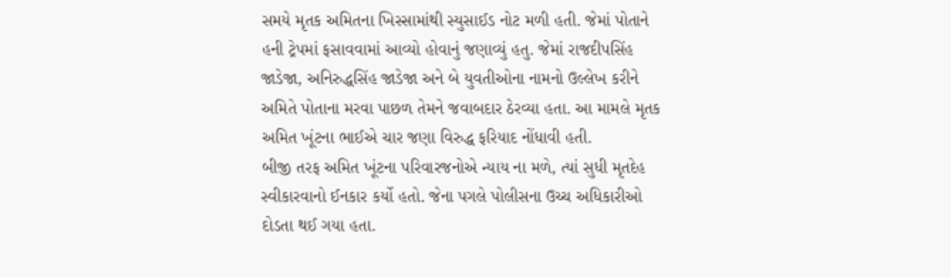સમયે મૃતક અમિતના ખિસ્સામાંથી સ્યુસાઈડ નોટ મળી હતી. જેમાં પોતાને હની ટ્રેપમાં ફસાવવામાં આવ્યો હોવાનું જણાવ્યું હતુ. જેમાં રાજદીપસિંહ જાડેજા, અનિરુદ્ધસિંહ જાડેજા અને બે યુવતીઓના નામનો ઉલ્લેખ કરીને અમિતે પોતાના મરવા પાછળ તેમને જવાબદાર ઠેરવ્યા હતા. આ મામલે મૃતક અમિત ખૂંટના ભાઈએ ચાર જણા વિરુદ્ધ ફરિયાદ નોંધાવી હતી.
બીજી તરફ અમિત ખૂંટના પરિવારજનોએ ન્યાય ના મળે, ત્યાં સુધી મૃતદેહ સ્વીકારવાનો ઈનકાર કર્યો હતો. જેના પગલે પોલીસના ઉચ્ચ અધિકારીઓ દોડતા થઈ ગયા હતા.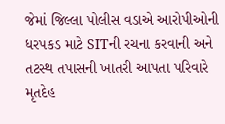જેમાં જિલ્લા પોલીસ વડાએ આરોપીઓની ધરપકડ માટે SITની રચના કરવાની અને તટસ્થ તપાસની ખાતરી આપતા પરિવારે મૃતદેહ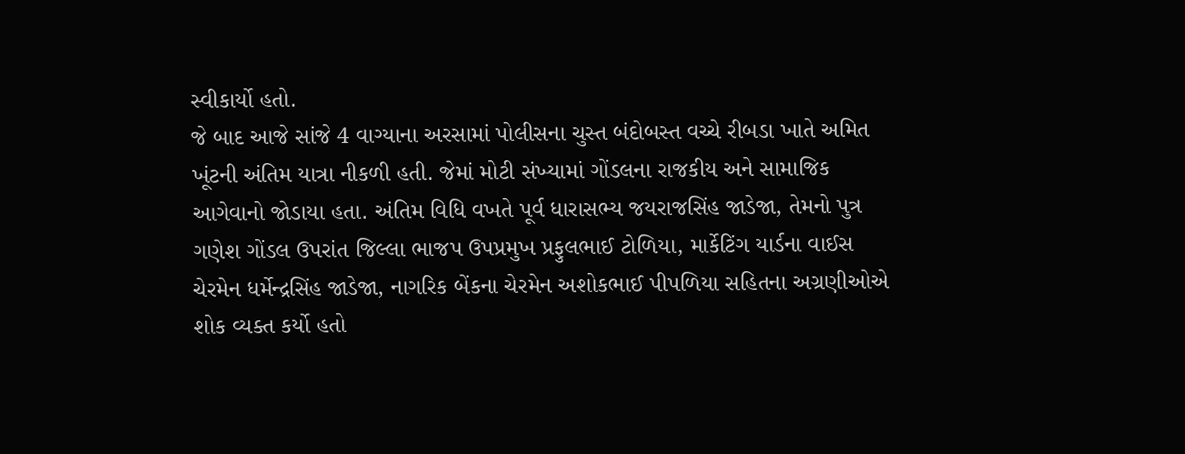સ્વીકાર્યો હતો.
જે બાદ આજે સાંજે 4 વાગ્યાના અરસામાં પોલીસના ચુસ્ત બંદોબસ્ત વચ્ચે રીબડા ખાતે અમિત ખૂંટની અંતિમ યાત્રા નીકળી હતી. જેમાં મોટી સંખ્યામાં ગોંડલના રાજકીય અને સામાજિક આગેવાનો જોડાયા હતા. અંતિમ વિધિ વખતે પૂર્વ ધારાસભ્ય જયરાજસિંહ જાડેજા, તેમનો પુત્ર ગણેશ ગોંડલ ઉપરાંત જિલ્લા ભાજપ ઉપપ્રમુખ પ્રફુલભાઈ ટોળિયા, માર્કેટિંગ યાર્ડના વાઈસ ચેરમેન ધર્મેન્દ્રસિંહ જાડેજા, નાગરિક બેંકના ચેરમેન અશોકભાઈ પીપળિયા સહિતના અગ્રણીઓએ શોક વ્યક્ત કર્યો હતો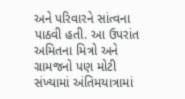અને પરિવારને સાંત્વના પાઠવી હતી. આ ઉપરાંત અમિતના મિત્રો અને ગ્રામજનો પણ મોટી સંખ્યામાં અંતિમયાત્રામાં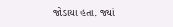જોડાયા હતા. જ્યાં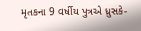મૃતકના 9 વર્ષીય પુત્રએ ધ્રુસકે-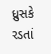ધ્રુસકે રડતાં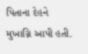પિતાના દેહને મુખાગ્નિ આપી હતી.